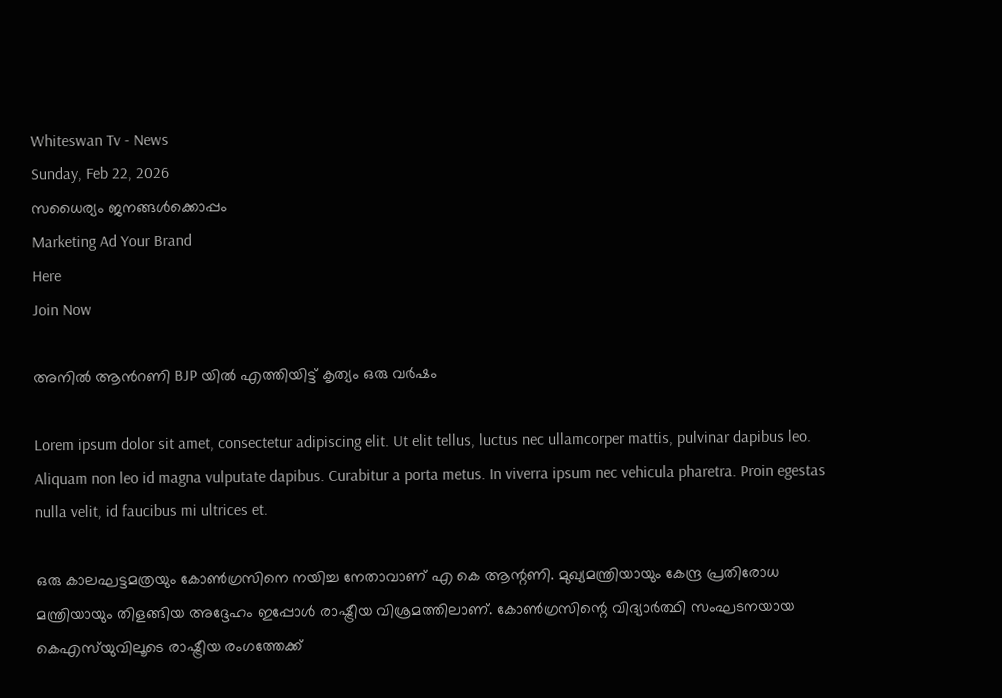Whiteswan Tv - News
Sunday, Feb 22, 2026
സധൈര്യം ജനങ്ങൾക്കൊപ്പം
Marketing Ad Your Brand
Here
Join Now

അനിൽ ആൻറണി BJP യിൽ എത്തിയിട്ട് കൃത്യം ഒരു വർഷം

Lorem ipsum dolor sit amet, consectetur adipiscing elit. Ut elit tellus, luctus nec ullamcorper mattis, pulvinar dapibus leo. Aliquam non leo id magna vulputate dapibus. Curabitur a porta metus. In viverra ipsum nec vehicula pharetra. Proin egestas nulla velit, id faucibus mi ultrices et.

ഒരു കാലഘട്ടമത്രയും കോൺഗ്രസിനെ നയിച്ച നേതാവാണ് എ കെ ആന്റണി. മുഖ്യമന്ത്രിയായും കേന്ദ്ര പ്രതിരോധ മന്ത്രിയായും തിളങ്ങിയ അദ്ദേഹം ഇപ്പോൾ രാഷ്ട്രീയ വിശ്രമത്തിലാണ്. കോൺഗ്രസിന്റെ വിദ്യാർത്ഥി സംഘടനയായ കെഎസ്‌യുവിലൂടെ രാഷ്ട്രീയ രംഗത്തേക്ക്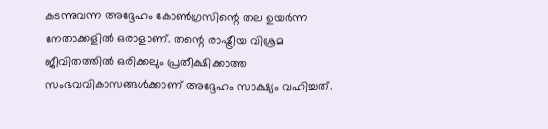കടന്നുവന്ന അദ്ദേഹം കോൺഗ്രസിന്റെ തല ഉയർന്ന നേതാക്കളിൽ ഒരാളാണ്. തന്റെ രാഷ്ട്രീയ വിശ്രമ ജീവിതത്തിൽ ഒരിക്കലും പ്രതീക്ഷിക്കാത്ത സംഭവവികാസങ്ങൾക്കാണ് അദ്ദേഹം സാക്ഷ്യം വഹിച്ചത്.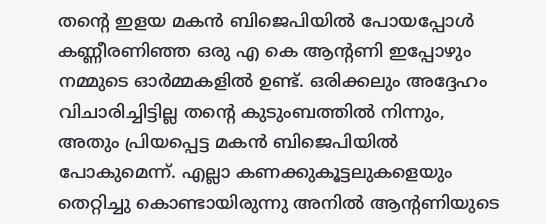തന്റെ ഇളയ മകൻ ബിജെപിയിൽ പോയപ്പോൾ കണ്ണീരണിഞ്ഞ ഒരു എ കെ ആന്റണി ഇപ്പോഴും നമ്മുടെ ഓർമ്മകളിൽ ഉണ്ട്. ഒരിക്കലും അദ്ദേഹം വിചാരിച്ചിട്ടില്ല തന്റെ കുടുംബത്തിൽ നിന്നും, അതും പ്രിയപ്പെട്ട മകൻ ബിജെപിയിൽ പോകുമെന്ന്. എല്ലാ കണക്കുകൂട്ടലുകളെയും തെറ്റിച്ചു കൊണ്ടായിരുന്നു അനിൽ ആന്റണിയുടെ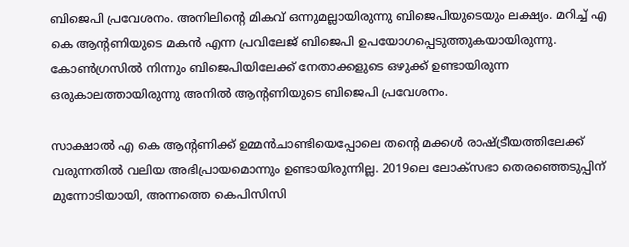ബിജെപി പ്രവേശനം. അനിലിന്റെ മികവ് ഒന്നുമല്ലായിരുന്നു ബിജെപിയുടെയും ലക്ഷ്യം. മറിച്ച് എ കെ ആന്റണിയുടെ മകൻ എന്ന പ്രവിലേജ് ബിജെപി ഉപയോഗപ്പെടുത്തുകയായിരുന്നു. കോൺഗ്രസിൽ നിന്നും ബിജെപിയിലേക്ക് നേതാക്കളുടെ ഒഴുക്ക് ഉണ്ടായിരുന്ന ഒരുകാലത്തായിരുന്നു അനിൽ ആന്റണിയുടെ ബിജെപി പ്രവേശനം.

സാക്ഷാൽ എ കെ ആന്റണിക്ക് ഉമ്മൻചാണ്ടിയെപ്പോലെ തന്റെ മക്കൾ രാഷ്ട്രീയത്തിലേക്ക് വരുന്നതിൽ വലിയ അഭിപ്രായമൊന്നും ഉണ്ടായിരുന്നില്ല. 2019ലെ ലോക്‌സഭാ തെരഞ്ഞെടുപ്പിന് മുന്നോടിയായി, അന്നത്തെ കെപിസിസി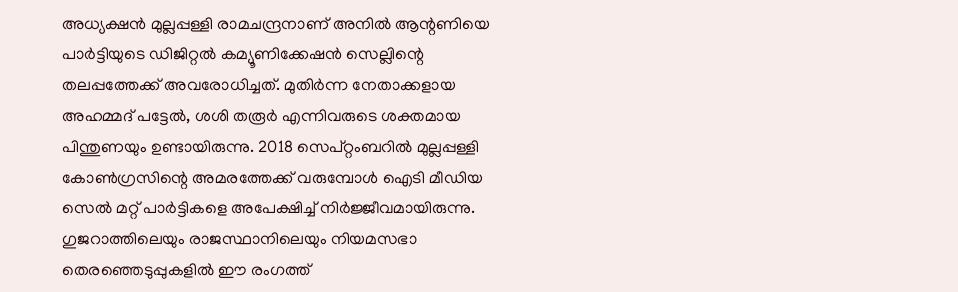അധ്യക്ഷന്‍ മുല്ലപ്പള്ളി രാമചന്ദ്രനാണ് അനില്‍ ആന്റണിയെ പാര്‍ട്ടിയുടെ ഡിജിറ്റല്‍ കമ്യൂണിക്കേഷന്‍ സെല്ലിന്റെ തലപ്പത്തേക്ക് അവരോധിച്ചത്. മുതിര്‍ന്ന നേതാക്കളായ അഹമ്മദ് പട്ടേല്‍, ശശി തരൂര്‍ എന്നിവരുടെ ശക്തമായ പിന്തുണയും ഉണ്ടായിരുന്നു. 2018 സെപ്റ്റംബറില്‍ മുല്ലപ്പള്ളി കോണ്‍ഗ്രസിന്റെ അമരത്തേക്ക് വരുമ്പോള്‍ ഐടി മീഡിയ സെൽ മറ്റ് പാര്‍ട്ടികളെ അപേക്ഷിച്ച് നിര്‍ജ്ജീവമായിരുന്നു. ഗുജറാത്തിലെയും രാജസ്ഥാനിലെയും നിയമസഭാ തെരഞ്ഞെടുപ്പുകളില്‍ ഈ രംഗത്ത്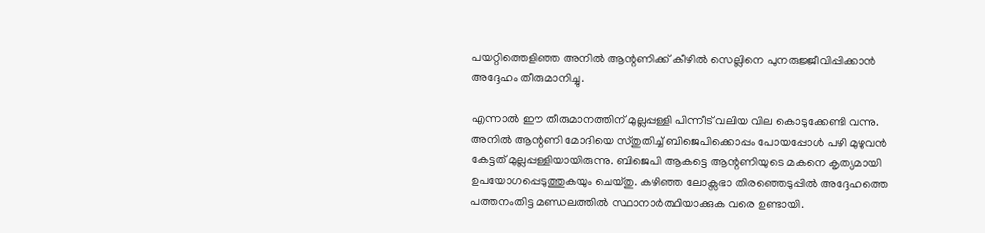പയറ്റിത്തെളിഞ്ഞ അനില്‍ ആന്റണിക്ക് കീഴില്‍ സെല്ലിനെ പുനരുജ്ജീവിപ്പിക്കാന്‍ അദ്ദേഹം തീരുമാനിച്ചു.

എന്നാല്‍ ഈ തീരുമാനത്തിന് മുല്ലപ്പള്ളി പിന്നീട് വലിയ വില കൊടുക്കേണ്ടി വന്നു. അനില്‍ ആന്റണി മോദിയെ സ്തുതിച്ച് ബിജെപിക്കൊപ്പം പോയപ്പോള്‍ പഴി മുഴുവന്‍ കേട്ടത് മുല്ലപ്പള്ളിയായിരുന്നു. ബിജെപി ആകട്ടെ ആന്റണിയുടെ മകനെ കൃത്യമായി ഉപയോഗപ്പെടുത്തുകയും ചെയ്തു. കഴിഞ്ഞ ലോക്സഭാ തിരഞ്ഞെടുപ്പിൽ അദ്ദേഹത്തെ പത്തനംതിട്ട മണ്ഡലത്തിൽ സ്ഥാനാർത്ഥിയാക്കുക വരെ ഉണ്ടായി.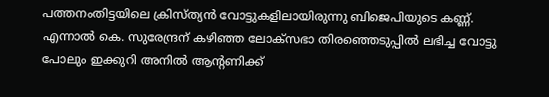പത്തനംതിട്ടയിലെ ക്രിസ്ത്യൻ വോട്ടുകളിലായിരുന്നു ബിജെപിയുടെ കണ്ണ്. എന്നാൽ കെ. സുരേന്ദ്രന് കഴിഞ്ഞ ലോക്സഭാ തിരഞ്ഞെടുപ്പിൽ ലഭിച്ച വോട്ടു പോലും ഇക്കുറി അനിൽ ആന്റണിക്ക്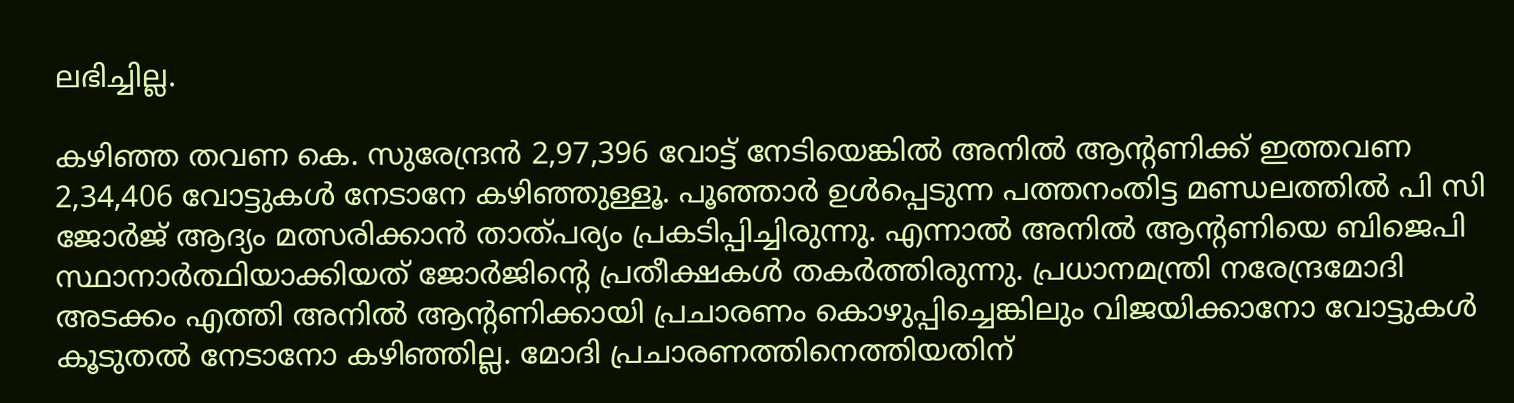ലഭിച്ചില്ല.

കഴിഞ്ഞ തവണ കെ. സുരേന്ദ്രൻ 2,97,396 വോട്ട് നേടിയെങ്കിൽ അനിൽ ആന്റണിക്ക് ഇത്തവണ 2,34,406 വോട്ടുകൾ നേടാനേ കഴിഞ്ഞുള്ളൂ. പൂഞ്ഞാ‍ർ ഉൾപ്പെടുന്ന പത്തനംതിട്ട മണ്ഡലത്തിൽ പി സി ജോർജ് ആദ്യം മത്സരിക്കാൻ താത്പര്യം പ്രകടിപ്പിച്ചിരുന്നു. എന്നാൽ അനിൽ ആന്റണിയെ ബിജെപി സ്ഥാനാർത്ഥിയാക്കിയത് ജോർജിന്റെ പ്രതീക്ഷകൾ തകർത്തിരുന്നു. പ്രധാനമന്ത്രി നരേന്ദ്രമോദി അടക്കം എത്തി അനിൽ ആന്റണിക്കായി പ്രചാരണം കൊഴുപ്പിച്ചെങ്കിലും വിജയിക്കാനോ വോട്ടുകൾ കൂടുതൽ നേടാനോ കഴിഞ്ഞില്ല. മോദി പ്രചാരണത്തിനെത്തിയതിന്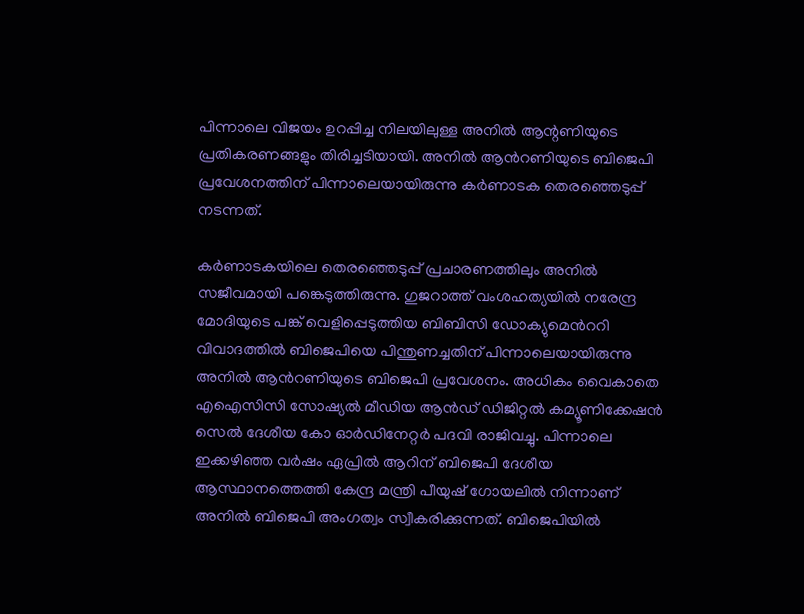പിന്നാലെ വിജയം ഉറപ്പിച്ച നിലയിലുള്ള അനിൽ ആന്റണിയുടെ പ്രതികരണങ്ങളും തിരിച്ചടിയായി. അനില്‍ ആന്‍റണിയുടെ ബിജെപി പ്രവേശനത്തിന് പിന്നാലെയായിരുന്നു കര്‍ണാടക തെരഞ്ഞെടുപ്പ് നടന്നത്.

കര്‍ണാടകയിലെ തെരഞ്ഞെടുപ്പ് പ്രചാരണത്തിലും അനില്‍ സജീവമായി പങ്കെടുത്തിരുന്നു. ഗുജറാത്ത്‌ വംശഹത്യയിൽ നരേന്ദ്ര മോദിയുടെ പങ്ക്‌ വെളിപ്പെടുത്തിയ ബിബിസി ഡോക്യുമെന്‍ററി വിവാദത്തിൽ ബിജെപിയെ പിന്തുണച്ചതിന് പിന്നാലെയായിരുന്നു അനില്‍ ആന്‍റണിയുടെ ബിജെപി പ്രവേശനം. അധികം വൈകാതെ എഐസിസി സോഷ്യല്‍ മീഡിയ ആന്‍ഡ് ഡിജിറ്റല്‍ കമ്യൂണിക്കേഷന്‍ സെല്‍ ദേശീയ കോ ഓര്‍ഡിനേറ്റർ പദവി രാജിവച്ചു. പിന്നാലെ ഇക്കഴിഞ്ഞ വർഷം ഏപ്രില്‍ ആറിന് ബിജെപി ദേശീയ ആസ്ഥാനത്തെത്തി കേന്ദ്ര മന്ത്രി പീയുഷ് ഗോയലില്‍ നിന്നാണ് അനില്‍ ബിജെപി അംഗത്വം സ്വീകരിക്കുന്നത്. ബിജെപിയിൽ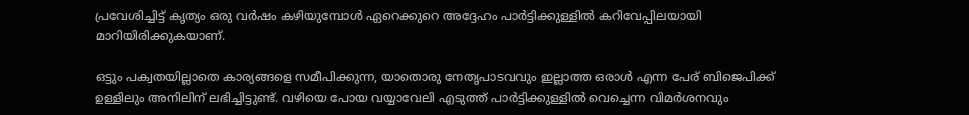പ്രവേശിച്ചിട്ട് കൃത്യം ഒരു വർഷം കഴിയുമ്പോൾ ഏറെക്കുറെ അദ്ദേഹം പാർട്ടിക്കുള്ളിൽ കറിവേപ്പിലയായി മാറിയിരിക്കുകയാണ്.

ഒട്ടും പക്വതയില്ലാതെ കാര്യങ്ങളെ സമീപിക്കുന്ന, യാതൊരു നേതൃപാടവവും ഇല്ലാത്ത ഒരാൾ എന്ന പേര് ബിജെപിക്ക് ഉള്ളിലും അനിലിന് ലഭിച്ചിട്ടുണ്ട്. വഴിയെ പോയ വയ്യാവേലി എടുത്ത് പാർട്ടിക്കുള്ളിൽ വെച്ചെന്ന വിമർശനവും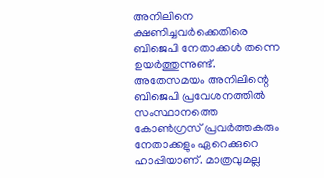അനിലിനെ ക്ഷണിച്ചവർക്കെതിരെ ബിജെപി നേതാക്കൾ തന്നെ ഉയർത്തുന്നുണ്ട്. അതേസമയം അനിലിന്റെ ബിജെപി പ്രവേശനത്തിൽ സംസ്ഥാനത്തെ കോൺഗ്രസ് പ്രവർത്തകരും നേതാക്കളും ഏറെക്കുറെ ഹാപ്പിയാണ്. മാത്രവുമല്ല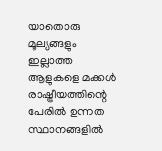യാതൊരു മൂല്യങ്ങളും ഇല്ലാത്ത ആളുകളെ മക്കൾ രാഷ്ട്രീയത്തിന്റെ പേരിൽ ഉന്നത സ്ഥാനങ്ങളിൽ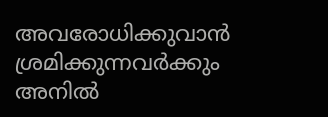അവരോധിക്കുവാൻ ശ്രമിക്കുന്നവർക്കും അനിൽ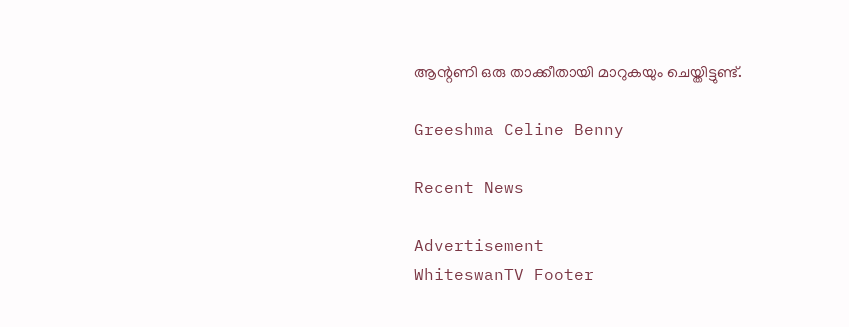ആന്റണി ഒരു താക്കീതായി മാറുകയും ചെയ്തിട്ടുണ്ട്.

Greeshma Celine Benny

Recent News

Advertisement
WhiteswanTV Footer